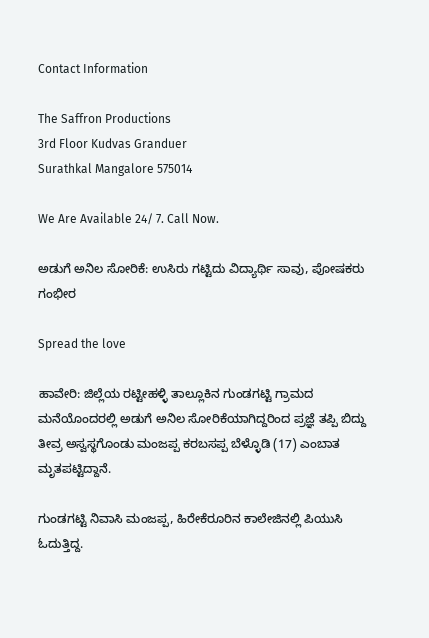Contact Information

The Saffron Productions
3rd Floor Kudvas Granduer
Surathkal Mangalore 575014

We Are Available 24/ 7. Call Now.

ಅಡುಗೆ ಅನಿಲ ಸೋರಿಕೆ: ಉಸಿರು ಗಟ್ಟಿದು ವಿದ್ಯಾರ್ಥಿ ಸಾವು, ಪೋಷಕರು ಗಂಭೀರ

Spread the love

ಹಾವೇರಿ: ಜಿಲ್ಲೆಯ ರಟ್ಟೀಹಳ್ಳಿ ತಾಲ್ಲೂಕಿನ ಗುಂಡಗಟ್ಟಿ ಗ್ರಾಮದ ಮನೆಯೊಂದರಲ್ಲಿ ಅಡುಗೆ ಅನಿಲ ಸೋರಿಕೆಯಾಗಿದ್ದರಿಂದ ಪ್ರಜ್ಞೆ ತಪ್ಪಿ ಬಿದ್ದು ತೀವ್ರ ಅಸ್ವಸ್ಥಗೊಂಡು ಮಂಜಪ್ಪ ಕರಬಸಪ್ಪ ಬೆಳ್ಳೊಡಿ (17) ಎಂಬಾತ ಮೃತಪಟ್ಟಿದ್ದಾನೆ.

ಗುಂಡಗಟ್ಟಿ ನಿವಾಸಿ ಮಂಜಪ್ಪ, ಹಿರೇಕೆರೂರಿನ ಕಾಲೇಜಿನಲ್ಲಿ ಪಿಯುಸಿ ಓದುತ್ತಿದ್ದ.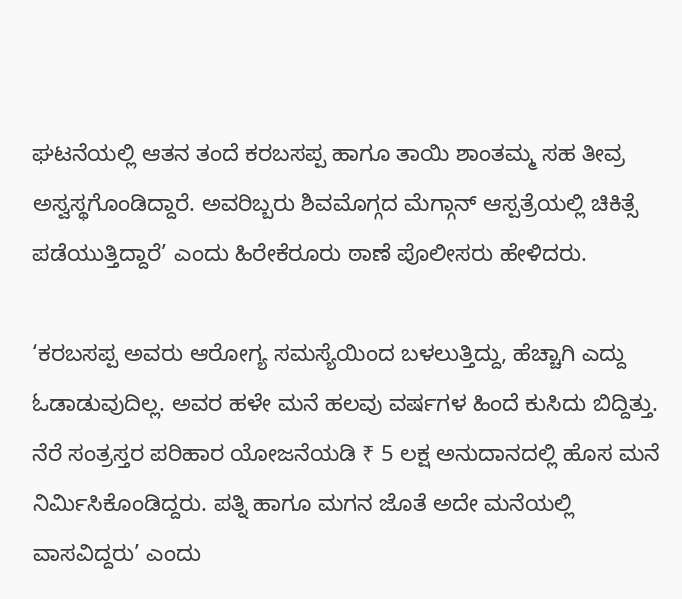ಘಟನೆಯಲ್ಲಿ ಆತನ ತಂದೆ ಕರಬಸಪ್ಪ ಹಾಗೂ ತಾಯಿ ಶಾಂತಮ್ಮ ಸಹ ತೀವ್ರ ಅಸ್ವಸ್ಥಗೊಂಡಿದ್ದಾರೆ. ಅವರಿಬ್ಬರು ಶಿವಮೊಗ್ಗದ ಮೆಗ್ಗಾನ್ ಆಸ್ಪತ್ರೆಯಲ್ಲಿ ಚಿಕಿತ್ಸೆ ಪಡೆಯುತ್ತಿದ್ದಾರೆ’ ಎಂದು ಹಿರೇಕೆರೂರು ಠಾಣೆ ಪೊಲೀಸರು ಹೇಳಿದರು.

‘ಕರಬಸಪ್ಪ ಅವರು ಆರೋಗ್ಯ ಸಮಸ್ಯೆಯಿಂದ ಬಳಲುತ್ತಿದ್ದು, ಹೆಚ್ಚಾಗಿ ಎದ್ದು ಓಡಾಡುವುದಿಲ್ಲ. ಅವರ ಹಳೇ ಮನೆ ಹಲವು ವರ್ಷಗಳ ಹಿಂದೆ ಕುಸಿದು ಬಿದ್ದಿತ್ತು. ನೆರೆ ಸಂತ್ರಸ್ತರ ಪರಿಹಾರ ಯೋಜನೆಯಡಿ ₹ 5 ಲಕ್ಷ ಅನುದಾನದಲ್ಲಿ ಹೊಸ ಮನೆ ನಿರ್ಮಿಸಿಕೊಂಡಿದ್ದರು. ಪತ್ನಿ ಹಾಗೂ ಮಗನ ಜೊತೆ ಅದೇ ಮನೆಯಲ್ಲಿ ವಾಸವಿದ್ದರು’ ಎಂದು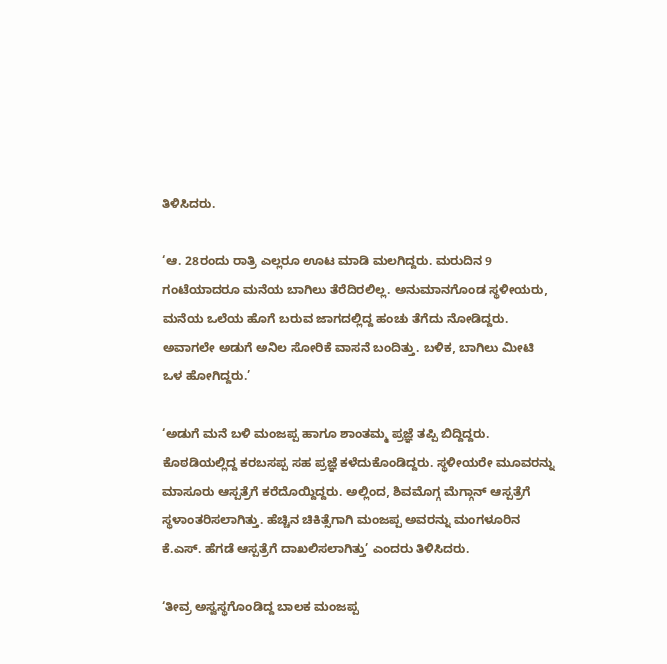ತಿಳಿಸಿದರು.

‘ಆ. 28ರಂದು ರಾತ್ರಿ ಎಲ್ಲರೂ ಊಟ ಮಾಡಿ ಮಲಗಿದ್ದರು. ಮರುದಿನ 9 ಗಂಟೆಯಾದರೂ ಮನೆಯ ಬಾಗಿಲು ತೆರೆದಿರಲಿಲ್ಲ. ಅನುಮಾನಗೊಂಡ ಸ್ಥಳೀಯರು, ಮನೆಯ ಒಲೆಯ ಹೊಗೆ ಬರುವ ಜಾಗದಲ್ಲಿದ್ದ ಹಂಚು ತೆಗೆದು ನೋಡಿದ್ದರು. ಅವಾಗಲೇ ಅಡುಗೆ ಅನಿಲ ಸೋರಿಕೆ ವಾಸನೆ ಬಂದಿತ್ತು. ಬಳಿಕ, ಬಾಗಿಲು ಮೀಟಿ ಒಳ ಹೋಗಿದ್ದರು.’

‘ಅಡುಗೆ ಮನೆ ಬಳಿ ಮಂಜಪ್ಪ ಹಾಗೂ ಶಾಂತಮ್ಮ ಪ್ರಜ್ಞೆ ತಪ್ಪಿ ಬಿದ್ದಿದ್ದರು. ಕೊಠಡಿಯಲ್ಲಿದ್ದ ಕರಬಸಪ್ಪ ಸಹ ಪ್ರಜ್ಞೆ ಕಳೆದುಕೊಂಡಿದ್ದರು. ಸ್ಥಳೀಯರೇ ಮೂವರನ್ನು ಮಾಸೂರು ಆಸ್ಪತ್ರೆಗೆ ಕರೆದೊಯ್ದಿದ್ದರು. ಅಲ್ಲಿಂದ, ಶಿವಮೊಗ್ಗ ಮೆಗ್ಗಾನ್ ಆಸ್ಪತ್ರೆಗೆ ಸ್ಥಳಾಂತರಿಸಲಾಗಿತ್ತು. ಹೆಚ್ಚಿನ ಚಿಕಿತ್ಸೆಗಾಗಿ ಮಂಜಪ್ಪ ಅವರನ್ನು ಮಂಗಳೂರಿನ ಕೆ.ಎಸ್. ಹೆಗಡೆ ಆಸ್ಪತ್ರೆಗೆ ದಾಖಲಿಸಲಾಗಿತ್ತು’ ಎಂದರು ತಿಳಿಸಿದರು.

‘ತೀವ್ರ ಅಸ್ವಸ್ಥಗೊಂಡಿದ್ದ ಬಾಲಕ ಮಂಜಪ್ಪ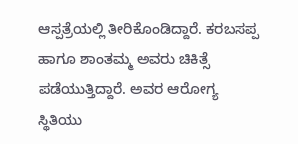ಆಸ್ಪತ್ರೆಯಲ್ಲಿ ತೀರಿಕೊಂಡಿದ್ದಾರೆ. ಕರಬಸಪ್ಪ ಹಾಗೂ ಶಾಂತಮ್ಮ ಅವರು ಚಿಕಿತ್ಸೆ ಪಡೆಯುತ್ತಿದ್ದಾರೆ. ಅವರ ಆರೋಗ್ಯ ಸ್ಥಿತಿಯು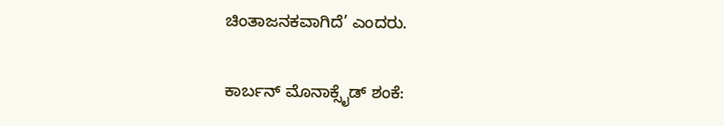ಚಿಂತಾಜನಕವಾಗಿದೆ’ ಎಂದರು.

ಕಾರ್ಬನ್ ಮೊನಾಕ್ಸೈಡ್ ಶಂಕೆ: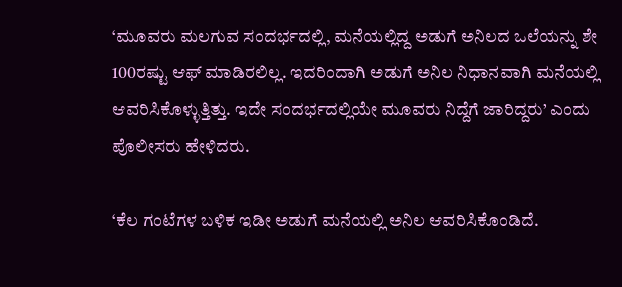‘ಮೂವರು ಮಲಗುವ ಸಂದರ್ಭದಲ್ಲಿ, ಮನೆಯಲ್ಲಿದ್ದ ಅಡುಗೆ ಅನಿಲದ ಒಲೆಯನ್ನು ಶೇ 100ರಷ್ಟು ಆಫ್‌ ಮಾಡಿರಲಿಲ್ಲ. ಇದರಿಂದಾಗಿ ಅಡುಗೆ ಅನಿಲ ನಿಧಾನವಾಗಿ ಮನೆಯಲ್ಲಿ ಆವರಿಸಿಕೊಳ್ಳುತ್ತಿತ್ತು. ಇದೇ ಸಂದರ್ಭದಲ್ಲಿಯೇ ಮೂವರು ನಿದ್ದೆಗೆ ಜಾರಿದ್ದರು’ ಎಂದು ಪೊಲೀಸರು ಹೇಳಿದರು.

‘ಕೆಲ ಗಂಟೆಗಳ ಬಳಿಕ ಇಡೀ ಅಡುಗೆ ಮನೆಯಲ್ಲಿ ಅನಿಲ ಆವರಿಸಿಕೊಂಡಿದೆ.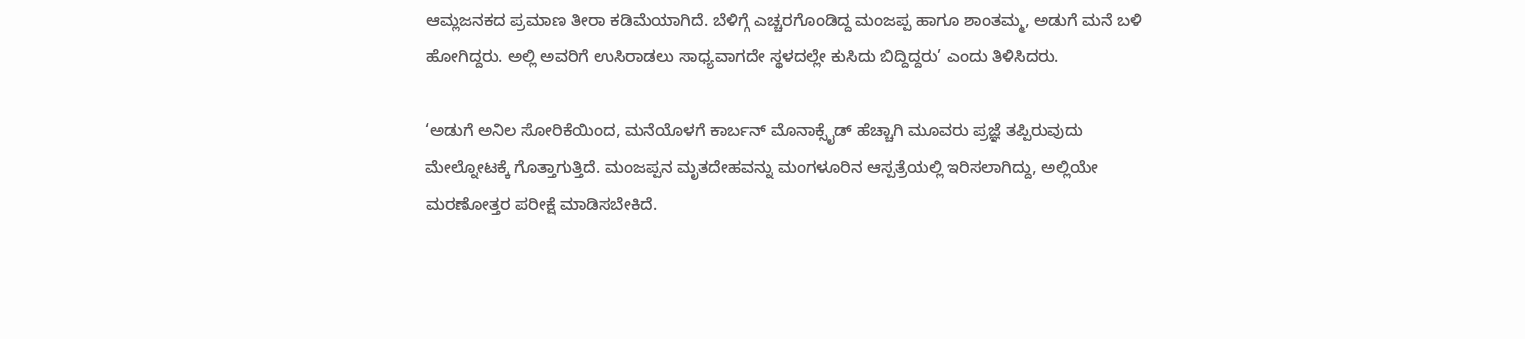ಆಮ್ಲಜನಕದ ಪ್ರಮಾಣ ತೀರಾ ಕಡಿಮೆಯಾಗಿದೆ. ಬೆಳಿಗ್ಗೆ ಎಚ್ಚರಗೊಂಡಿದ್ದ ಮಂಜಪ್ಪ ಹಾಗೂ ಶಾಂತಮ್ಮ, ಅಡುಗೆ ಮನೆ ಬಳಿ ಹೋಗಿದ್ದರು. ಅಲ್ಲಿ ಅವರಿಗೆ ಉಸಿರಾಡಲು ಸಾಧ್ಯವಾಗದೇ ಸ್ಥಳದಲ್ಲೇ ಕುಸಿದು ಬಿದ್ದಿದ್ದರು’ ಎಂದು ತಿಳಿಸಿದರು.

‘ಅಡುಗೆ ಅನಿಲ ಸೋರಿಕೆಯಿಂದ, ಮನೆಯೊಳಗೆ ಕಾರ್ಬನ್ ಮೊನಾಕ್ಸೈಡ್ ಹೆಚ್ಚಾಗಿ ಮೂವರು ಪ್ರಜ್ಞೆ ತಪ್ಪಿರುವುದು ಮೇಲ್ನೋಟಕ್ಕೆ ಗೊತ್ತಾಗುತ್ತಿದೆ. ಮಂಜಪ್ಪನ ಮೃತದೇಹವನ್ನು ಮಂಗಳೂರಿನ ಆಸ್ಪತ್ರೆಯಲ್ಲಿ ಇರಿಸಲಾಗಿದ್ದು, ಅಲ್ಲಿಯೇ ಮರಣೋತ್ತರ ಪರೀಕ್ಷೆ ಮಾಡಿಸಬೇಕಿದೆ.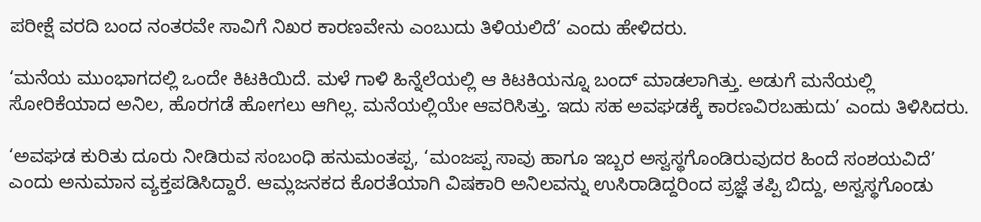ಪರೀಕ್ಷೆ ವರದಿ ಬಂದ ನಂತರವೇ ಸಾವಿಗೆ ನಿಖರ ಕಾರಣವೇನು ಎಂಬುದು ತಿಳಿಯಲಿದೆ’ ಎಂದು ಹೇಳಿದರು.

‘ಮನೆಯ ಮುಂಭಾಗದಲ್ಲಿ ಒಂದೇ ಕಿಟಕಿಯಿದೆ. ಮಳೆ ಗಾಳಿ ಹಿನ್ನೆಲೆಯಲ್ಲಿ ಆ ಕಿಟಕಿಯನ್ನೂ ಬಂದ್ ಮಾಡಲಾಗಿತ್ತು. ಅಡುಗೆ ಮನೆಯಲ್ಲಿ ಸೋರಿಕೆಯಾದ ಅನಿಲ, ಹೊರಗಡೆ ಹೋಗಲು ಆಗಿಲ್ಲ. ಮನೆಯಲ್ಲಿಯೇ ಆವರಿಸಿತ್ತು. ಇದು ಸಹ ಅವಘಡಕ್ಕೆ ಕಾರಣವಿರಬಹುದು’ ಎಂದು ತಿಳಿಸಿದರು.

‘ಅವಘಡ ಕುರಿತು ದೂರು ನೀಡಿರುವ ಸಂಬಂಧಿ ಹನುಮಂತಪ್ಪ, ‘ಮಂಜಪ್ಪ ಸಾವು ಹಾಗೂ ಇಬ್ಬರ ಅಸ್ವಸ್ಥಗೊಂಡಿರುವುದರ ಹಿಂದೆ ಸಂಶಯವಿದೆ’ ಎಂದು ಅನುಮಾನ ವ್ಯಕ್ತಪಡಿಸಿದ್ದಾರೆ. ಆಮ್ಲಜನಕದ ಕೊರತೆಯಾಗಿ ವಿಷಕಾರಿ ಅನಿಲವನ್ನು ಉಸಿರಾಡಿದ್ದರಿಂದ ಪ್ರಜ್ಞೆ ತಪ್ಪಿ ಬಿದ್ದು, ಅಸ್ವಸ್ಥಗೊಂಡು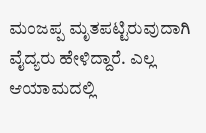ಮಂಜಪ್ಪ ಮೃತಪಟ್ಟಿರುವುದಾಗಿ ವೈದ್ಯರು ಹೇಳಿದ್ದಾರೆ. ಎಲ್ಲ ಆಯಾಮದಲ್ಲಿ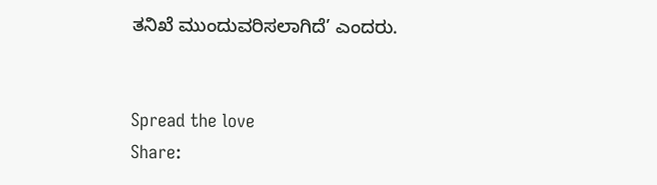ತನಿಖೆ ಮುಂದುವರಿಸಲಾಗಿದೆ’ ಎಂದರು.


Spread the love
Share: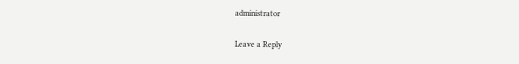administrator

Leave a Reply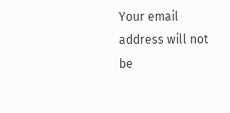Your email address will not be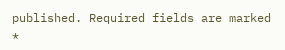published. Required fields are marked *